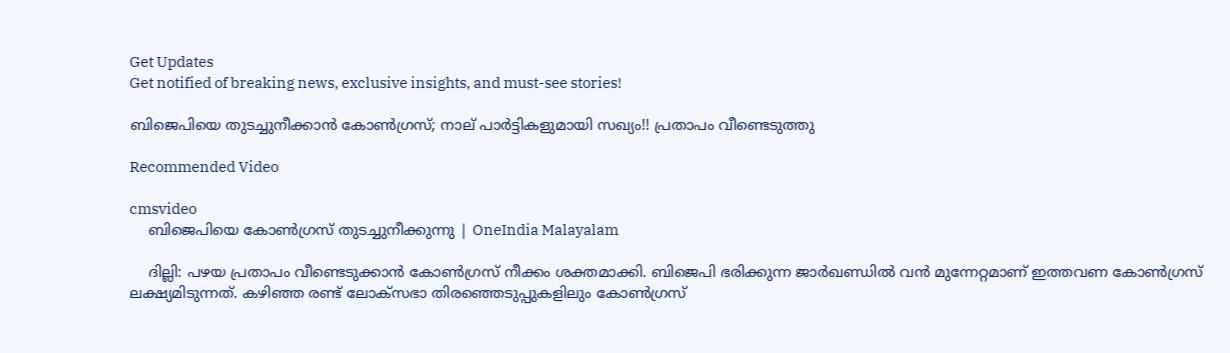Get Updates
Get notified of breaking news, exclusive insights, and must-see stories!

ബിജെപിയെ തുടച്ചുനീക്കാന്‍ കോണ്‍ഗ്രസ്; നാല് പാര്‍ട്ടികളുമായി സഖ്യം!! പ്രതാപം വീണ്ടെടുത്തു

Recommended Video

cmsvideo
    ബിജെപിയെ കോൺഗ്രസ് തുടച്ചുനീക്കുന്നു | OneIndia Malayalam

    ദില്ലി: പഴയ പ്രതാപം വീണ്ടെടുക്കാന്‍ കോണ്‍ഗ്രസ് നീക്കം ശക്തമാക്കി. ബിജെപി ഭരിക്കുന്ന ജാര്‍ഖണ്ഡില്‍ വന്‍ മുന്നേറ്റമാണ് ഇത്തവണ കോണ്‍ഗ്രസ് ലക്ഷ്യമിടുന്നത്. കഴിഞ്ഞ രണ്ട് ലോക്‌സഭാ തിരഞ്ഞെടുപ്പുകളിലും കോണ്‍ഗ്രസ്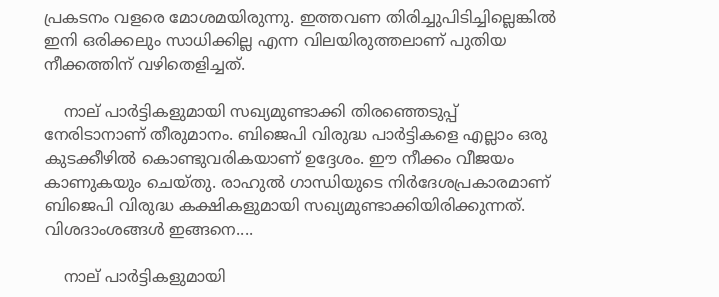പ്രകടനം വളരെ മോശമയിരുന്നു. ഇത്തവണ തിരിച്ചുപിടിച്ചില്ലെങ്കില്‍ ഇനി ഒരിക്കലും സാധിക്കില്ല എന്ന വിലയിരുത്തലാണ് പുതിയ നീക്കത്തിന് വഴിതെളിച്ചത്.

    നാല് പാര്‍ട്ടികളുമായി സഖ്യമുണ്ടാക്കി തിരഞ്ഞെടുപ്പ് നേരിടാനാണ് തീരുമാനം. ബിജെപി വിരുദ്ധ പാര്‍ട്ടികളെ എല്ലാം ഒരു കുടക്കീഴില്‍ കൊണ്ടുവരികയാണ് ഉദ്ദേശം. ഈ നീക്കം വീജയം കാണുകയും ചെയ്തു. രാഹുല്‍ ഗാന്ധിയുടെ നിര്‍ദേശപ്രകാരമാണ് ബിജെപി വിരുദ്ധ കക്ഷികളുമായി സഖ്യമുണ്ടാക്കിയിരിക്കുന്നത്. വിശദാംശങ്ങള്‍ ഇങ്ങനെ....

    നാല് പാര്‍ട്ടികളുമായി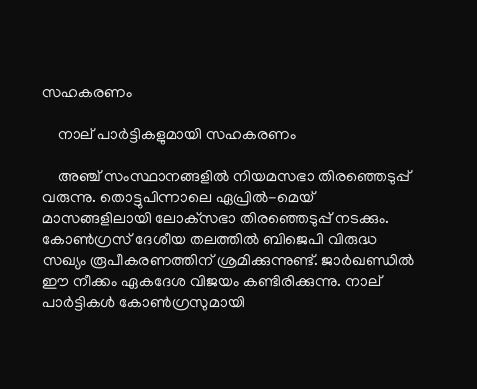സഹകരണം

    നാല് പാര്‍ട്ടികളുമായി സഹകരണം

    അഞ്ച് സംസ്ഥാനങ്ങളില്‍ നിയമസഭാ തിരഞ്ഞെടുപ്പ് വരുന്നു. തൊട്ടുപിന്നാലെ ഏപ്രില്‍-മെയ് മാസങ്ങളിലായി ലോക്‌സഭാ തിരഞ്ഞെടുപ്പ് നടക്കും. കോണ്‍ഗ്രസ് ദേശീയ തലത്തില്‍ ബിജെപി വിരുദ്ധ സഖ്യം രൂപീകരണത്തിന് ശ്രമിക്കുന്നുണ്ട്. ജാര്‍ഖണ്ഡില്‍ ഈ നീക്കം ഏകദേശ വിജയം കണ്ടിരിക്കുന്നു. നാല് പാര്‍ട്ടികള്‍ കോണ്‍ഗ്രസുമായി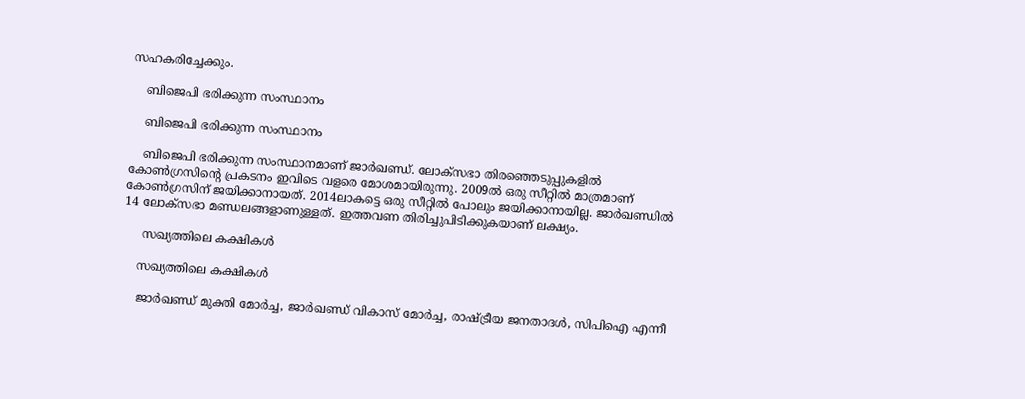സഹകരിച്ചേക്കും.

    ബിജെപി ഭരിക്കുന്ന സംസ്ഥാനം

    ബിജെപി ഭരിക്കുന്ന സംസ്ഥാനം

    ബിജെപി ഭരിക്കുന്ന സംസ്ഥാനമാണ് ജാര്‍ഖണ്ഡ്. ലോക്‌സഭാ തിരഞ്ഞെടുപ്പുകളില്‍ കോണ്‍ഗ്രസിന്റെ പ്രകടനം ഇവിടെ വളരെ മോശമായിരുന്നു. 2009ല്‍ ഒരു സീറ്റില്‍ മാത്രമാണ് കോണ്‍ഗ്രസിന് ജയിക്കാനായത്. 2014ലാകട്ടെ ഒരു സീറ്റില്‍ പോലും ജയിക്കാനായില്ല. ജാര്‍ഖണ്ഡില്‍ 14 ലോക്‌സഭാ മണ്ഡലങ്ങളാണുള്ളത്. ഇത്തവണ തിരിച്ചുപിടിക്കുകയാണ് ലക്ഷ്യം.

     സഖ്യത്തിലെ കക്ഷികള്‍

    സഖ്യത്തിലെ കക്ഷികള്‍

    ജാര്‍ഖണ്ഡ് മുക്തി മോര്‍ച്ച, ജാര്‍ഖണ്ഡ് വികാസ് മോര്‍ച്ച, രാഷ്ട്രീയ ജനതാദള്‍, സിപിഐ എന്നീ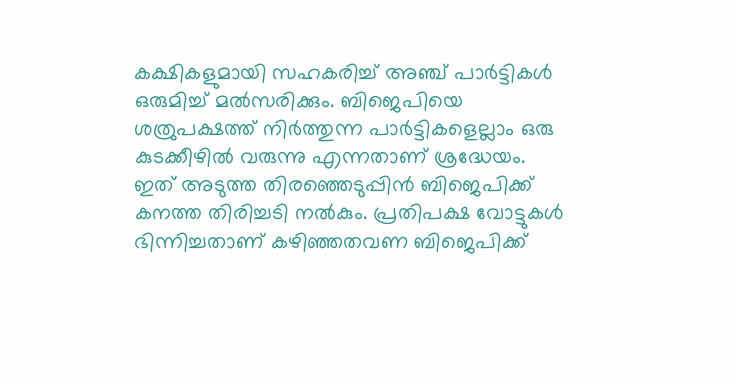കക്ഷികളുമായി സഹകരിച്ച് അഞ്ച് പാര്‍ട്ടികള്‍ ഒരുമിച്ച് മല്‍സരിക്കും. ബിജെപിയെ ശത്രുപക്ഷത്ത് നിര്‍ത്തുന്ന പാര്‍ട്ടികളെല്ലാം ഒരു കുടക്കീഴില്‍ വരുന്നു എന്നതാണ് ശ്രദ്ധേയം. ഇത് അടുത്ത തിരഞ്ഞെടുപ്പിന്‍ ബിജെപിക്ക് കനത്ത തിരിച്ചടി നല്‍കും. പ്രതിപക്ഷ വോട്ടുകള്‍ ഭിന്നിച്ചതാണ് കഴിഞ്ഞതവണ ബിജെപിക്ക്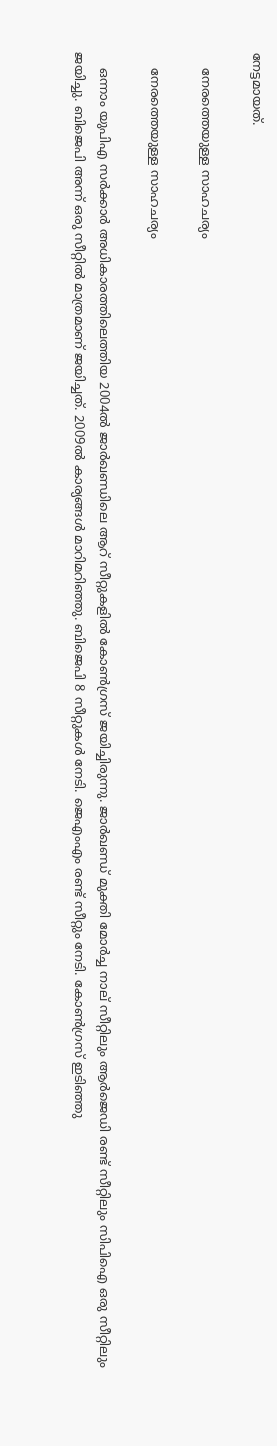നേട്ടമായത്.

    നേരത്തെയുള്ള സാഹചര്യം

    നേരത്തെയുള്ള സാഹചര്യം

    ഒന്നാം യുപിഎ സര്‍ക്കാര്‍ അധികാരത്തിലെത്തിയ 2004ല്‍ ജാര്‍ഖണ്ഡിലെ ആറ് സീറ്റുകളില്‍ കോണ്‍ഗ്രസ് ജയിച്ചിരുന്നു. ജാര്‍ഖണ്ഡ് മുക്തി മോര്‍ച്ച നാല് സീറ്റിലും ആര്‍ജെഡി രണ്ട് സീറ്റിലും സിപിഐ ഒരു സീറ്റിലും ജയിച്ചു. ബിജെപി അന്ന് ഒരു സീറ്റില്‍ മാത്രമാണ് ജയിച്ചത്. 2009ല്‍ കാര്യങ്ങള്‍ മാറിമറിഞ്ഞു. ബിജെപി 8 സീറ്റുകള്‍ നേടി. ജെഎംഎം രണ്ട് സീറ്റും നേടി. കോണ്‍ഗ്രസ് ഇടിഞ്ഞു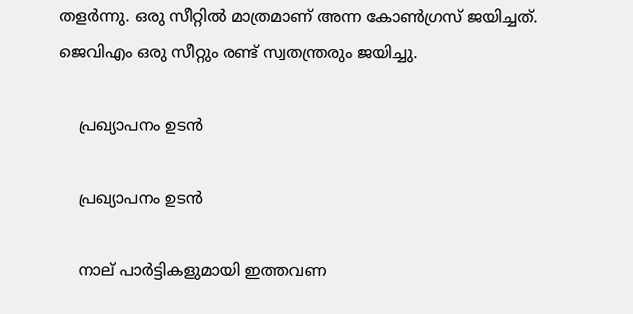തളര്‍ന്നു. ഒരു സീറ്റില്‍ മാത്രമാണ് അന്ന കോണ്‍ഗ്രസ് ജയിച്ചത്. ജെവിഎം ഒരു സീറ്റും രണ്ട് സ്വതന്ത്രരും ജയിച്ചു.

    പ്രഖ്യാപനം ഉടന്‍

    പ്രഖ്യാപനം ഉടന്‍

    നാല് പാര്‍ട്ടികളുമായി ഇത്തവണ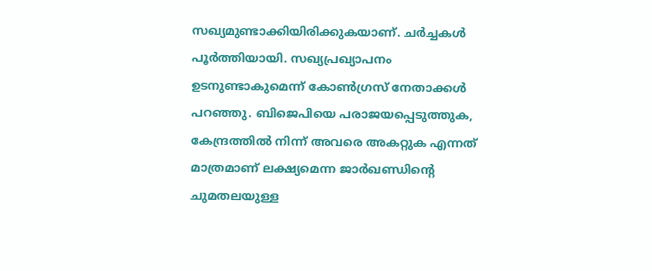സഖ്യമുണ്ടാക്കിയിരിക്കുകയാണ്. ചര്‍ച്ചകള്‍ പൂര്‍ത്തിയായി. സഖ്യപ്രഖ്യാപനം ഉടനുണ്ടാകുമെന്ന് കോണ്‍ഗ്രസ് നേതാക്കള്‍ പറഞ്ഞു. ബിജെപിയെ പരാജയപ്പെടുത്തുക, കേന്ദ്രത്തില്‍ നിന്ന് അവരെ അകറ്റുക എന്നത് മാത്രമാണ് ലക്ഷ്യമെന്ന ജാര്‍ഖണ്ഡിന്റെ ചുമതലയുള്ള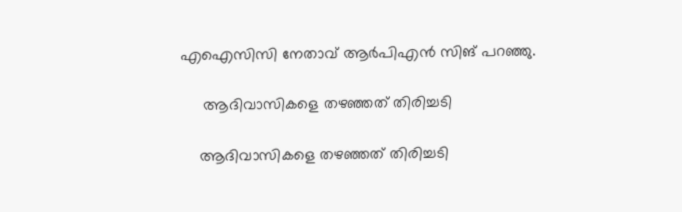എഐസിസി നേതാവ് ആര്‍പിഎന്‍ സിങ് പറഞ്ഞു.

     ആദിവാസികളെ തഴഞ്ഞത് തിരിച്ചടി

    ആദിവാസികളെ തഴഞ്ഞത് തിരിച്ചടി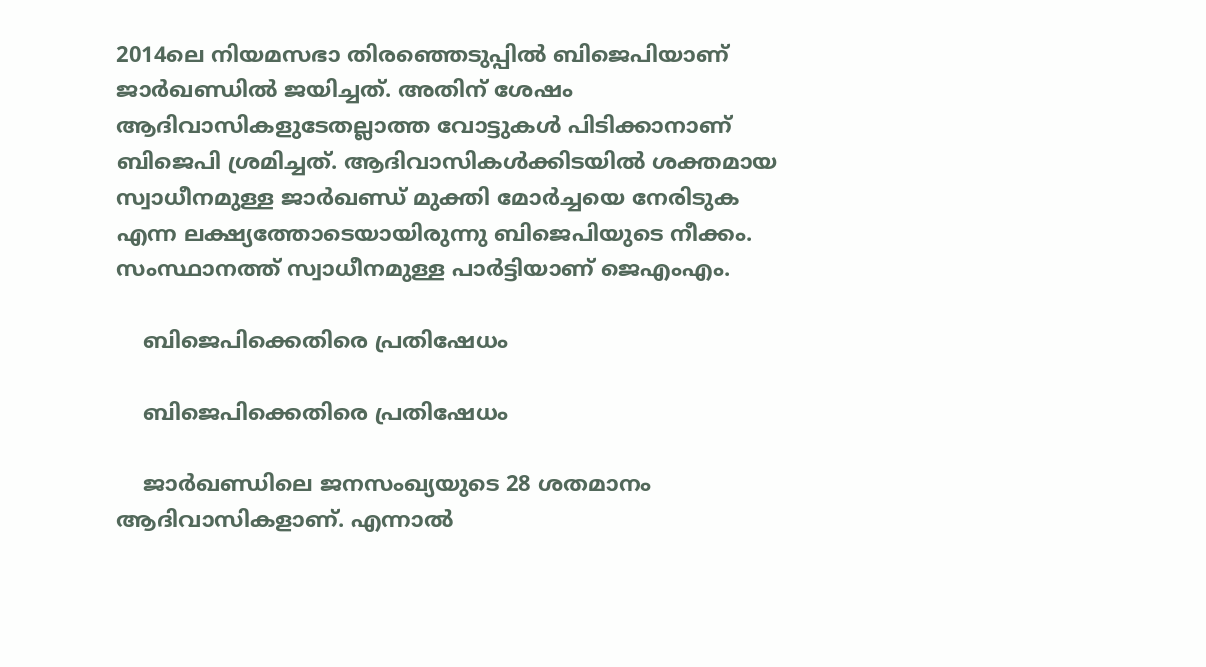2014ലെ നിയമസഭാ തിരഞ്ഞെടുപ്പില്‍ ബിജെപിയാണ് ജാര്‍ഖണ്ഡില്‍ ജയിച്ചത്. അതിന് ശേഷം ആദിവാസികളുടേതല്ലാത്ത വോട്ടുകള്‍ പിടിക്കാനാണ് ബിജെപി ശ്രമിച്ചത്. ആദിവാസികള്‍ക്കിടയില്‍ ശക്തമായ സ്വാധീനമുള്ള ജാര്‍ഖണ്ഡ് മുക്തി മോര്‍ച്ചയെ നേരിടുക എന്ന ലക്ഷ്യത്തോടെയായിരുന്നു ബിജെപിയുടെ നീക്കം. സംസ്ഥാനത്ത് സ്വാധീനമുള്ള പാര്‍ട്ടിയാണ് ജെഎംഎം.

    ബിജെപിക്കെതിരെ പ്രതിഷേധം

    ബിജെപിക്കെതിരെ പ്രതിഷേധം

    ജാര്‍ഖണ്ഡിലെ ജനസംഖ്യയുടെ 28 ശതമാനം ആദിവാസികളാണ്. എന്നാല്‍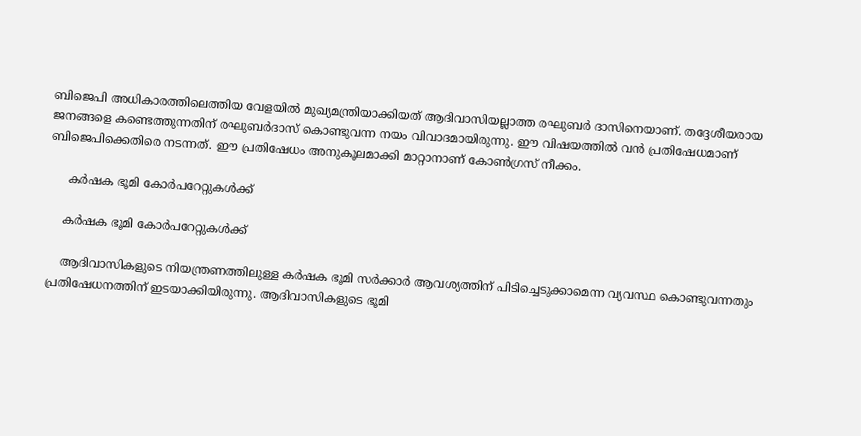ബിജെപി അധികാരത്തിലെത്തിയ വേളയില്‍ മുഖ്യമന്ത്രിയാക്കിയത് ആദിവാസിയല്ലാത്ത രഘുബര്‍ ദാസിനെയാണ്. തദ്ദേശീയരായ ജനങ്ങളെ കണ്ടെത്തുന്നതിന് രഘുബര്‍ദാസ് കൊണ്ടുവന്ന നയം വിവാദമായിരുന്നു. ഈ വിഷയത്തില്‍ വന്‍ പ്രതിഷേധമാണ് ബിജെപിക്കെതിരെ നടന്നത്. ഈ പ്രതിഷേധം അനുകൂലമാക്കി മാറ്റാനാണ് കോണ്‍ഗ്രസ് നീക്കം.

     കര്‍ഷക ഭൂമി കോര്‍പറേറ്റുകള്‍ക്ക്

    കര്‍ഷക ഭൂമി കോര്‍പറേറ്റുകള്‍ക്ക്

    ആദിവാസികളുടെ നിയന്ത്രണത്തിലുള്ള കര്‍ഷക ഭൂമി സര്‍ക്കാര്‍ ആവശ്യത്തിന് പിടിച്ചെടുക്കാമെന്ന വ്യവസ്ഥ കൊണ്ടുവന്നതും പ്രതിഷേധനത്തിന് ഇടയാക്കിയിരുന്നു. ആദിവാസികളുടെ ഭൂമി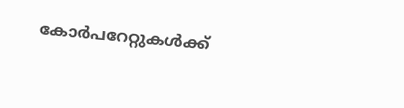കോര്‍പറേറ്റുകള്‍ക്ക്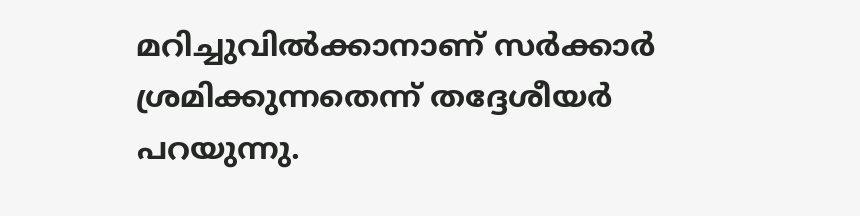മറിച്ചുവില്‍ക്കാനാണ് സര്‍ക്കാര്‍ ശ്രമിക്കുന്നതെന്ന് തദ്ദേശീയര്‍ പറയുന്നു.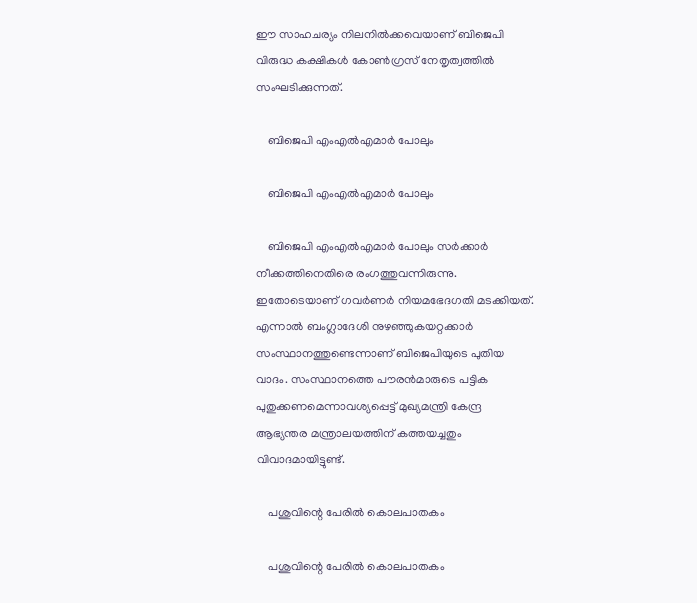ഈ സാഹചര്യം നിലനില്‍ക്കവെയാണ് ബിജെപി വിരുദ്ധ കക്ഷികള്‍ കോണ്‍ഗ്രസ് നേതൃത്വത്തില്‍ സംഘടിക്കുന്നത്.

    ബിജെപി എംഎല്‍എമാര്‍ പോലും

    ബിജെപി എംഎല്‍എമാര്‍ പോലും

    ബിജെപി എംഎല്‍എമാര്‍ പോലും സര്‍ക്കാര്‍ നീക്കത്തിനെതിരെ രംഗത്തുവന്നിരുന്നു. ഇതോടെയാണ് ഗവര്‍ണര്‍ നിയമഭേദഗതി മടക്കിയത്. എന്നാല്‍ ബംഗ്ലാദേശി നുഴഞ്ഞുകയറ്റക്കാര്‍ സംസ്ഥാനത്തുണ്ടെന്നാണ് ബിജെപിയുടെ പുതിയ വാദം. സംസ്ഥാനത്തെ പൗരന്‍മാരുടെ പട്ടിക പുതുക്കണമെന്നാവശ്യപ്പെട്ട് മുഖ്യമന്ത്രി കേന്ദ്ര ആഭ്യന്തര മന്ത്രാലയത്തിന് കത്തയച്ചതും വിവാദമായിട്ടുണ്ട്.

    പശുവിന്റെ പേരില്‍ കൊലപാതകം

    പശുവിന്റെ പേരില്‍ കൊലപാതകം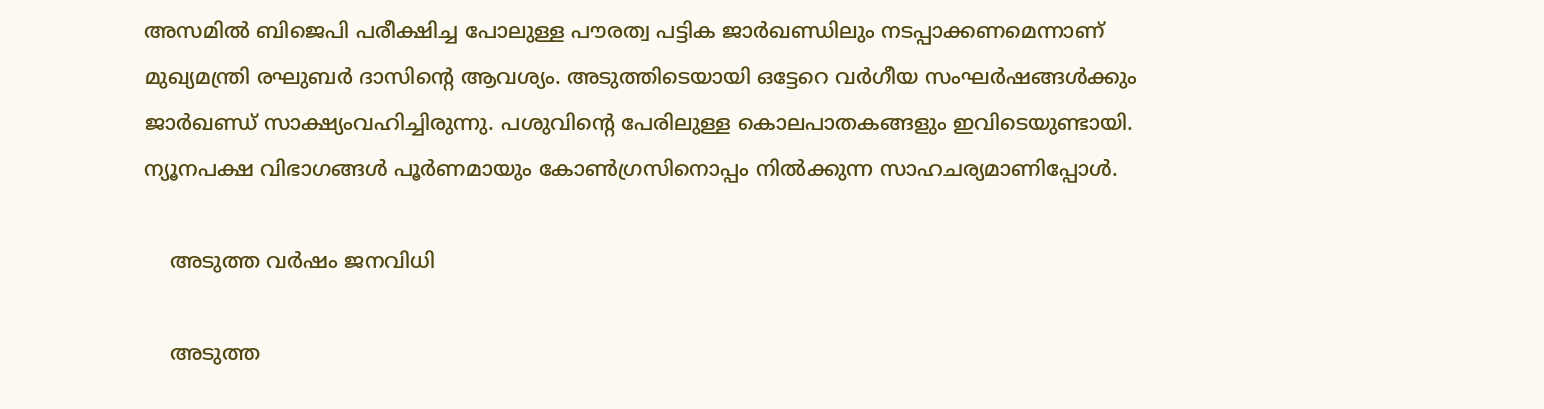അസമില്‍ ബിജെപി പരീക്ഷിച്ച പോലുള്ള പൗരത്വ പട്ടിക ജാര്‍ഖണ്ഡിലും നടപ്പാക്കണമെന്നാണ് മുഖ്യമന്ത്രി രഘുബര്‍ ദാസിന്റെ ആവശ്യം. അടുത്തിടെയായി ഒട്ടേറെ വര്‍ഗീയ സംഘര്‍ഷങ്ങള്‍ക്കും ജാര്‍ഖണ്ഡ് സാക്ഷ്യംവഹിച്ചിരുന്നു. പശുവിന്റെ പേരിലുള്ള കൊലപാതകങ്ങളും ഇവിടെയുണ്ടായി. ന്യൂനപക്ഷ വിഭാഗങ്ങള്‍ പൂര്‍ണമായും കോണ്‍ഗ്രസിനൊപ്പം നില്‍ക്കുന്ന സാഹചര്യമാണിപ്പോള്‍.

    അടുത്ത വര്‍ഷം ജനവിധി

    അടുത്ത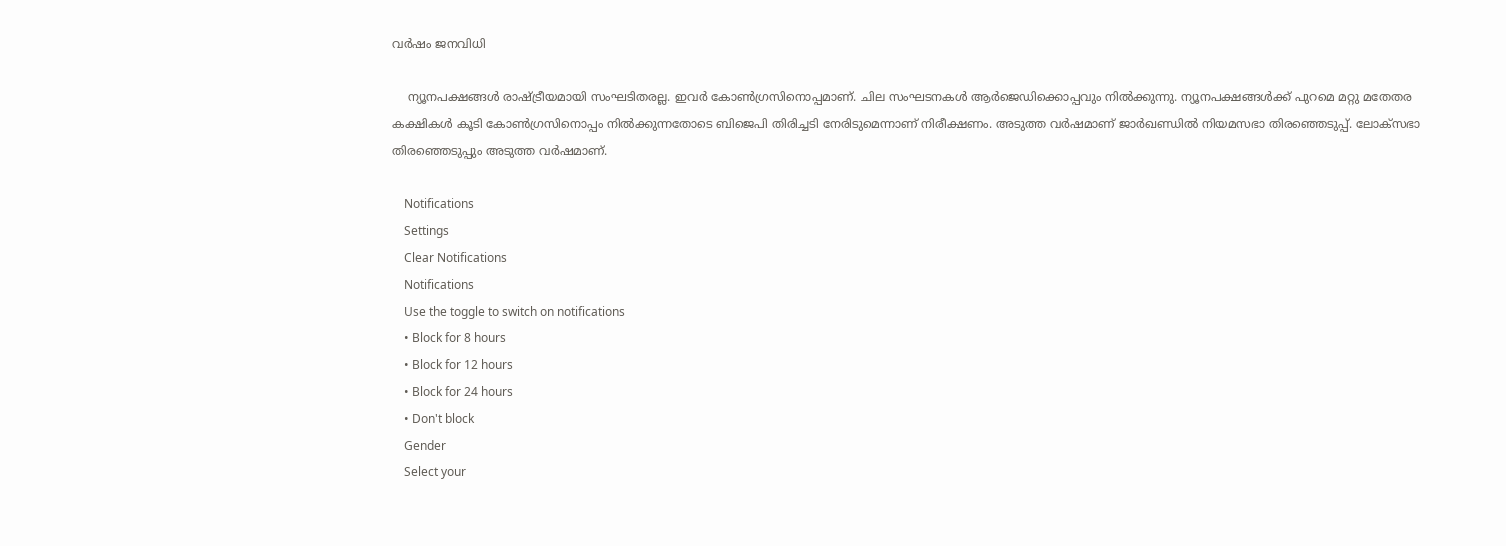വര്‍ഷം ജനവിധി

    ന്യൂനപക്ഷങ്ങള്‍ രാഷ്ട്രീയമായി സംഘടിതരല്ല. ഇവര്‍ കോണ്‍ഗ്രസിനൊപ്പമാണ്. ചില സംഘടനകള്‍ ആര്‍ജെഡിക്കൊപ്പവും നില്‍ക്കുന്നു. ന്യൂനപക്ഷങ്ങള്‍ക്ക് പുറമെ മറ്റു മതേതര കക്ഷികള്‍ കൂടി കോണ്‍ഗ്രസിനൊപ്പം നില്‍ക്കുന്നതോടെ ബിജെപി തിരിച്ചടി നേരിടുമെന്നാണ് നിരീക്ഷണം. അടുത്ത വര്‍ഷമാണ് ജാര്‍ഖണ്ഡില്‍ നിയമസഭാ തിരഞ്ഞെടുപ്പ്. ലോക്‌സഭാ തിരഞ്ഞെടുപ്പും അടുത്ത വര്‍ഷമാണ്.

    Notifications
    Settings
    Clear Notifications
    Notifications
    Use the toggle to switch on notifications
    • Block for 8 hours
    • Block for 12 hours
    • Block for 24 hours
    • Don't block
    Gender
    Select your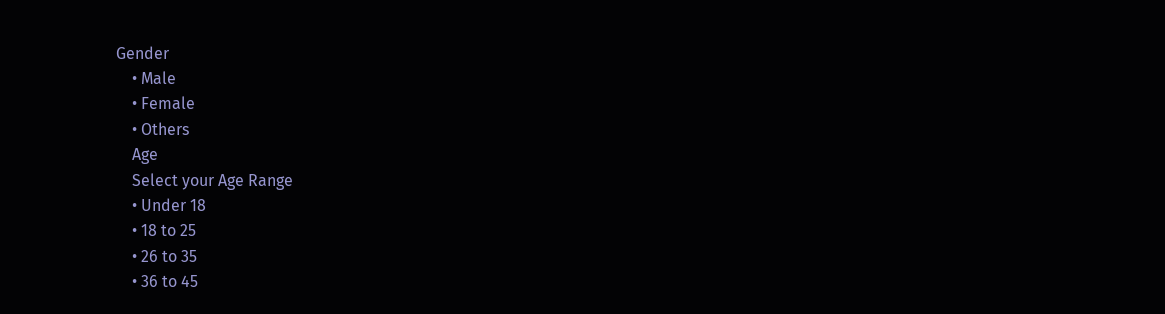Gender
    • Male
    • Female
    • Others
    Age
    Select your Age Range
    • Under 18
    • 18 to 25
    • 26 to 35
    • 36 to 45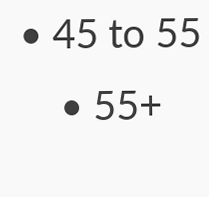• 45 to 55
    • 55+